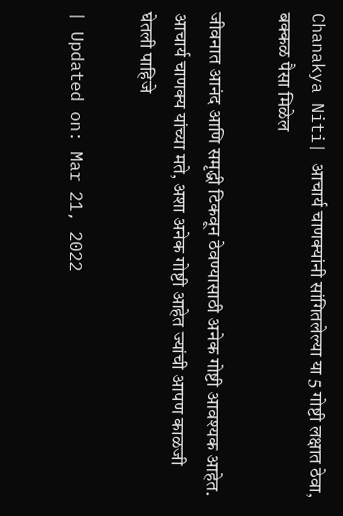Chanakya Niti| आचार्य चाणक्यांनी सांगितलेल्या या 5 गोष्टी लक्षात ठेवा, बक्कळ पैसा मिळेल

जीवनात आनंद आणि समृद्धी टिकवून ठेवण्यासाठी अनेक गोष्टी आवश्यक आहेत. आचार्य चाणक्य यांच्या मते, अशा अनेक गोष्टी आहेत ज्यांची आपण काळजी घेतली पाहिजे

| Updated on: Mar 21, 2022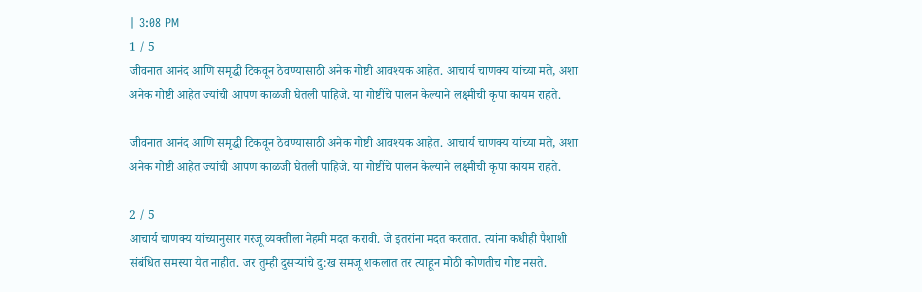| 3:08 PM
1 / 5
जीवनात आनंद आणि समृद्धी टिकवून ठेवण्यासाठी अनेक गोष्टी आवश्यक आहेत. आचार्य चाणक्य यांच्या मते, अशा अनेक गोष्टी आहेत ज्यांची आपण काळजी घेतली पाहिजे. या गोष्टींचे पालन केल्याने लक्ष्मीची कृपा कायम राहते.

जीवनात आनंद आणि समृद्धी टिकवून ठेवण्यासाठी अनेक गोष्टी आवश्यक आहेत. आचार्य चाणक्य यांच्या मते, अशा अनेक गोष्टी आहेत ज्यांची आपण काळजी घेतली पाहिजे. या गोष्टींचे पालन केल्याने लक्ष्मीची कृपा कायम राहते.

2 / 5
आचार्य चाणक्य यांच्यानुसार गरजू व्यक्तीला नेहमी मदत करावी. जे इतरांना मदत करतात. त्यांना कधीही पैशाशी संबंधित समस्या येत नाहीत. जर तुम्ही दुसऱ्यांचे दु:ख समजू शकलात तर त्याहून मोठी कोणतीच गोष्ट नसते.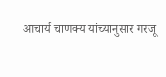आचार्य चाणक्य यांच्यानुसार गरजू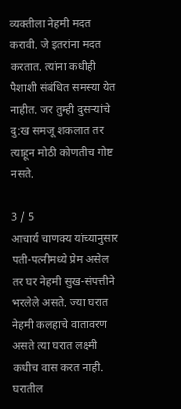व्यक्तीला नेहमी मदत करावी. जे इतरांना मदत करतात. त्यांना कधीही पैशाशी संबंधित समस्या येत नाहीत. जर तुम्ही दुसऱ्यांचे दु:ख समजू शकलात तर त्याहून मोठी कोणतीच गोष्ट नसते.

3 / 5
आचार्य चाणक्य यांच्यानुसार पती-पत्नीमध्ये प्रेम असेल तर घर नेहमी सुख-संपत्तीने भरलेले असते. ज्या घरात नेहमी कलहाचे वातावरण असते त्या घरात लक्ष्मी कधीच वास करत नाही. घरातील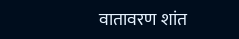वातावरण शांत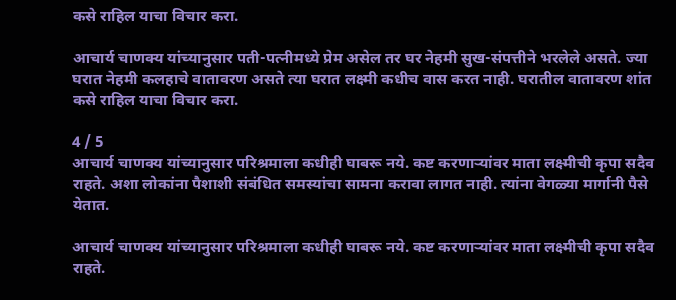कसे राहिल याचा विचार करा.

आचार्य चाणक्य यांच्यानुसार पती-पत्नीमध्ये प्रेम असेल तर घर नेहमी सुख-संपत्तीने भरलेले असते. ज्या घरात नेहमी कलहाचे वातावरण असते त्या घरात लक्ष्मी कधीच वास करत नाही. घरातील वातावरण शांत कसे राहिल याचा विचार करा.

4 / 5
आचार्य चाणक्य यांच्यानुसार परिश्रमाला कधीही घाबरू नये. कष्ट करणाऱ्यांवर माता लक्ष्मीची कृपा सदैव राहते. अशा लोकांना पैशाशी संबंधित समस्यांचा सामना करावा लागत नाही. त्यांना वेगळ्या मार्गानी पैसे येतात.

आचार्य चाणक्य यांच्यानुसार परिश्रमाला कधीही घाबरू नये. कष्ट करणाऱ्यांवर माता लक्ष्मीची कृपा सदैव राहते.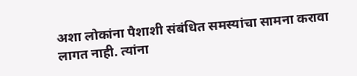अशा लोकांना पैशाशी संबंधित समस्यांचा सामना करावा लागत नाही. त्यांना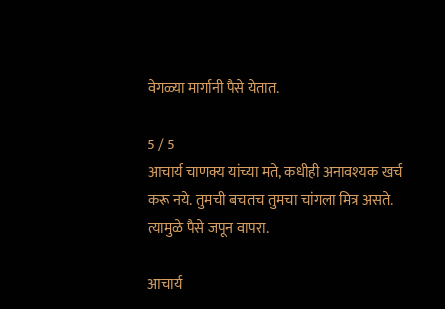वेगळ्या मार्गानी पैसे येतात.

5 / 5
आचार्य चाणक्य यांच्या मते, कधीही अनावश्यक खर्च करू नये. तुमची बचतच तुमचा चांगला मित्र असते. त्यामुळे पैसे जपून वापरा.

आचार्य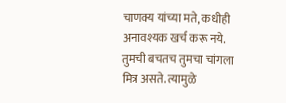चाणक्य यांच्या मते, कधीही अनावश्यक खर्च करू नये. तुमची बचतच तुमचा चांगला मित्र असते. त्यामुळे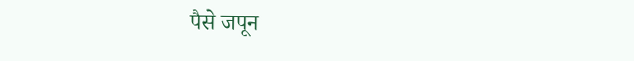पैसे जपून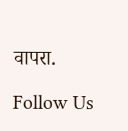वापरा.

Follow Us